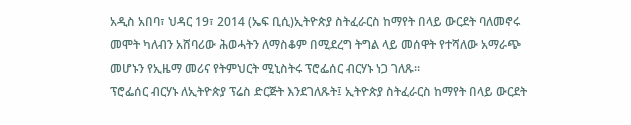አዲስ አበባ፣ ህዳር 19፣ 2014 (ኤፍ ቢሲ)ኢትዮጵያ ስትፈራርስ ከማየት በላይ ውርደት ባለመኖሩ መሞት ካለብን አሸባሪው ሕወሓትን ለማስቆም በሚደረግ ትግል ላይ መሰዋት የተሻለው አማራጭ መሆኑን የኢዜማ መሪና የትምህርት ሚኒስትሩ ፕሮፌሰር ብርሃኑ ነጋ ገለጹ።
ፕሮፌሰር ብርሃኑ ለኢትዮጵያ ፕሬስ ድርጅት እንደገለጹት፤ ኢትዮጵያ ስትፈራርስ ከማየት በላይ ውርደት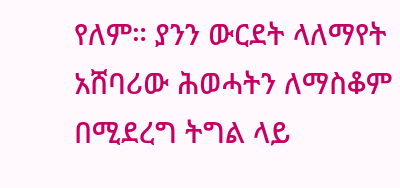የለም። ያንን ውርደት ላለማየት አሸባሪው ሕወሓትን ለማስቆም በሚደረግ ትግል ላይ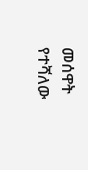መሰዋት የተሻለው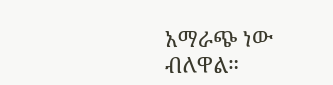አማራጭ ነው ብለዋል።